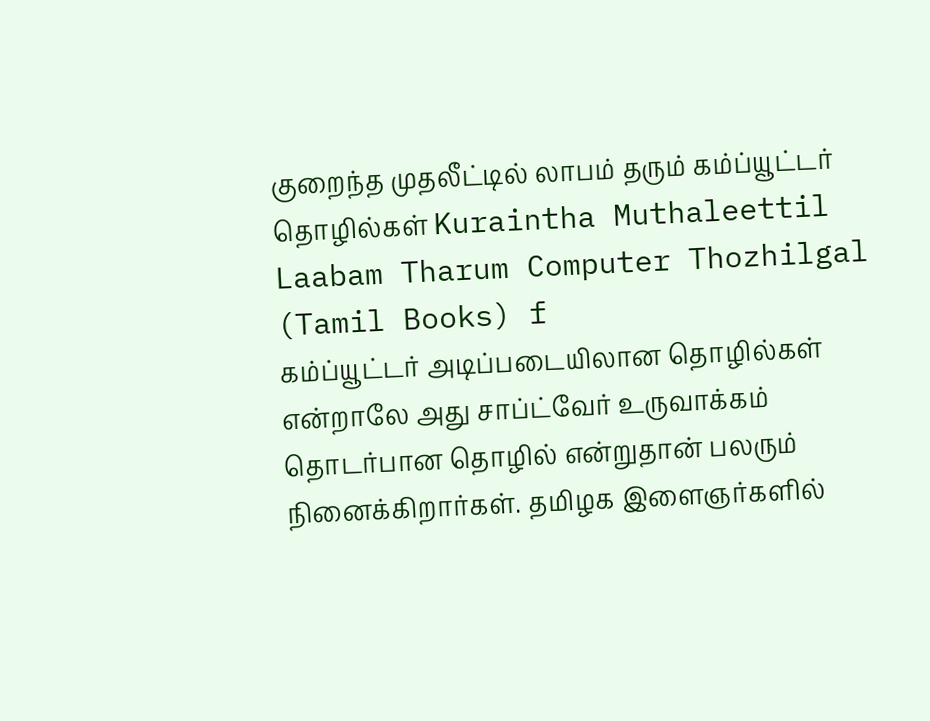குறைந்த முதலீட்டில் லாபம் தரும் கம்ப்யூட்டர் தொழில்கள் Kuraintha Muthaleettil Laabam Tharum Computer Thozhilgal (Tamil Books) f
கம்ப்யூட்டர் அடிப்படையிலான தொழில்கள் என்றாலே அது சாப்ட்வேர் உருவாக்கம் தொடர்பான தொழில் என்றுதான் பலரும் நினைக்கிறார்கள். தமிழக இளைஞர்களில்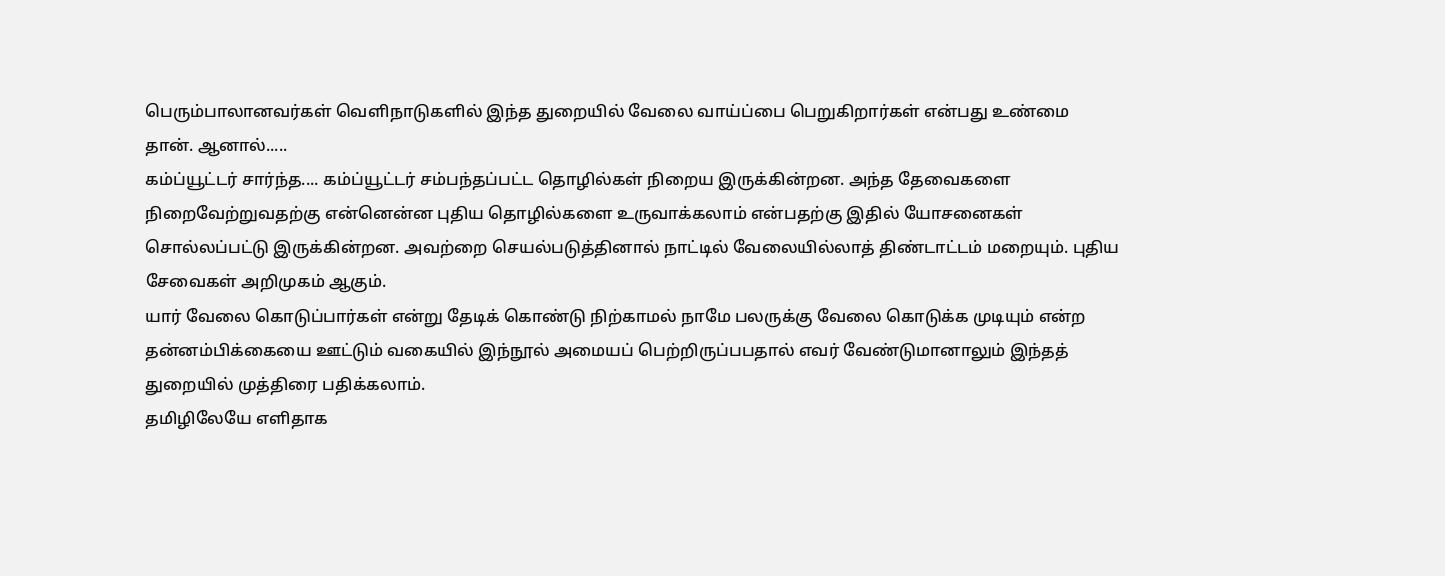பெரும்பாலானவர்கள் வெளிநாடுகளில் இந்த துறையில் வேலை வாய்ப்பை பெறுகிறார்கள் என்பது உண்மை தான். ஆனால்.....
கம்ப்யூட்டர் சார்ந்த.... கம்ப்யூட்டர் சம்பந்தப்பட்ட தொழில்கள் நிறைய இருக்கின்றன. அந்த தேவைகளை நிறைவேற்றுவதற்கு என்னென்ன புதிய தொழில்களை உருவாக்கலாம் என்பதற்கு இதில் யோசனைகள் சொல்லப்பட்டு இருக்கின்றன. அவற்றை செயல்படுத்தினால் நாட்டில் வேலையில்லாத் திண்டாட்டம் மறையும். புதிய சேவைகள் அறிமுகம் ஆகும்.
யார் வேலை கொடுப்பார்கள் என்று தேடிக் கொண்டு நிற்காமல் நாமே பலருக்கு வேலை கொடுக்க முடியும் என்ற தன்னம்பிக்கையை ஊட்டும் வகையில் இந்நூல் அமையப் பெற்றிருப்பபதால் எவர் வேண்டுமானாலும் இந்தத் துறையில் முத்திரை பதிக்கலாம்.
தமிழிலேயே எளிதாக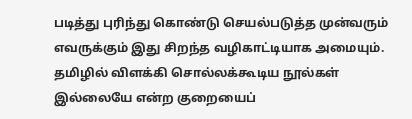படித்து புரிந்து கொண்டு செயல்படுத்த முன்வரும் எவருக்கும் இது சிறந்த வழிகாட்டியாக அமையும். தமிழில் விளக்கி சொல்லக்கூடிய நூல்கள் இல்லையே என்ற குறையைப்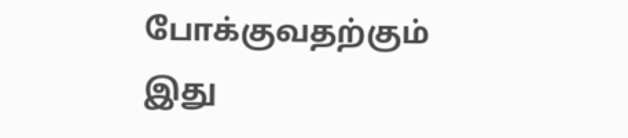போக்குவதற்கும் இது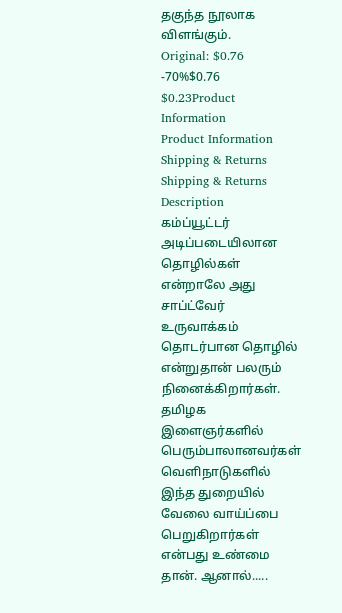தகுந்த நூலாக விளங்கும்.
Original: $0.76
-70%$0.76
$0.23Product Information
Product Information
Shipping & Returns
Shipping & Returns
Description
கம்ப்யூட்டர் அடிப்படையிலான தொழில்கள் என்றாலே அது சாப்ட்வேர் உருவாக்கம் தொடர்பான தொழில் என்றுதான் பலரும் நினைக்கிறார்கள். தமிழக இளைஞர்களில் பெரும்பாலானவர்கள் வெளிநாடுகளில் இந்த துறையில் வேலை வாய்ப்பை பெறுகிறார்கள் என்பது உண்மை தான். ஆனால்.....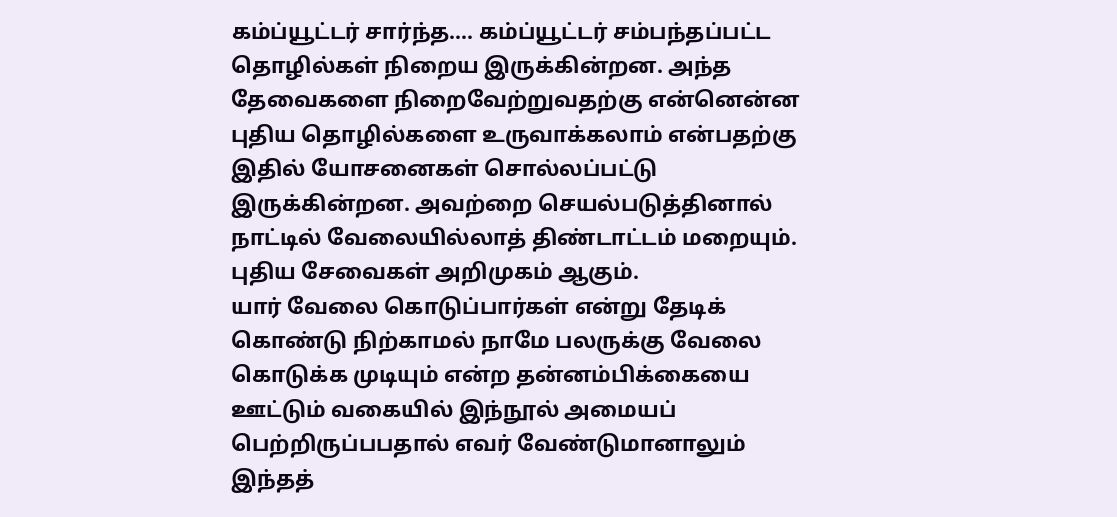கம்ப்யூட்டர் சார்ந்த.... கம்ப்யூட்டர் சம்பந்தப்பட்ட தொழில்கள் நிறைய இருக்கின்றன. அந்த தேவைகளை நிறைவேற்றுவதற்கு என்னென்ன புதிய தொழில்களை உருவாக்கலாம் என்பதற்கு இதில் யோசனைகள் சொல்லப்பட்டு இருக்கின்றன. அவற்றை செயல்படுத்தினால் நாட்டில் வேலையில்லாத் திண்டாட்டம் மறையும். புதிய சேவைகள் அறிமுகம் ஆகும்.
யார் வேலை கொடுப்பார்கள் என்று தேடிக் கொண்டு நிற்காமல் நாமே பலருக்கு வேலை கொடுக்க முடியும் என்ற தன்னம்பிக்கையை ஊட்டும் வகையில் இந்நூல் அமையப் பெற்றிருப்பபதால் எவர் வேண்டுமானாலும் இந்தத்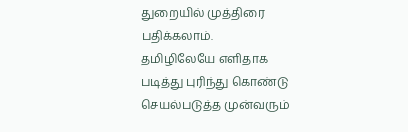துறையில் முத்திரை பதிக்கலாம்.
தமிழிலேயே எளிதாக படித்து புரிந்து கொண்டு செயல்படுத்த முன்வரும்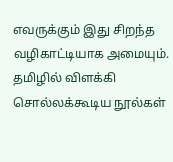எவருக்கும் இது சிறந்த வழிகாட்டியாக அமையும். தமிழில் விளக்கி சொல்லக்கூடிய நூல்கள்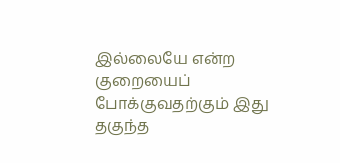இல்லையே என்ற குறையைப் போக்குவதற்கும் இது தகுந்த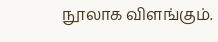நூலாக விளங்கும்.